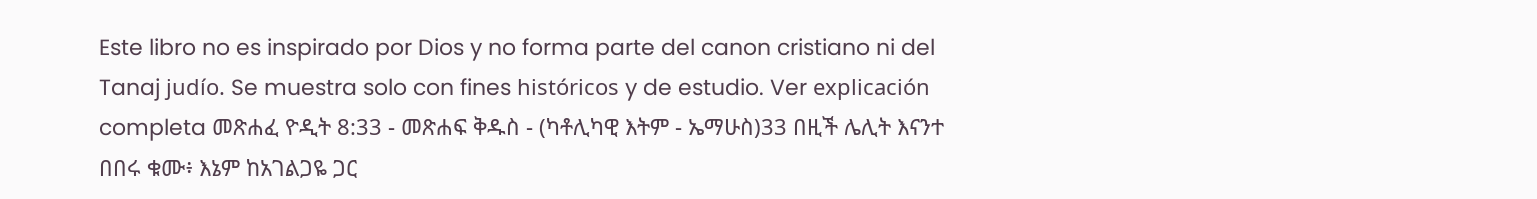Este libro no es inspirado por Dios y no forma parte del canon cristiano ni del Tanaj judío. Se muestra solo con fines históricos y de estudio. Ver explicación completa መጽሐፈ ዮዲት 8:33 - መጽሐፍ ቅዱስ - (ካቶሊካዊ እትም - ኤማሁስ)33 በዚች ሌሊት እናንተ በበሩ ቁሙ፥ እኔም ከአገልጋዬ ጋር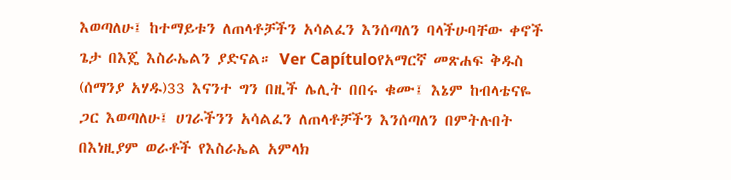እወጣለሁ፤ ከተማይቱን ለጠላቶቻችን አሳልፈን እንሰጣለን ባላችሁባቸው ቀኖች ጌታ በእጄ እስራኤልን ያድናል። Ver Capítuloየአማርኛ መጽሐፍ ቅዱስ (ሰማንያ አሃዱ)33 እናንተ ግን በዚች ሌሊት በበሩ ቁሙ፤ እኔም ከብላቴናዬ ጋር እወጣለሁ፤ ሀገራችንን አሳልፈን ለጠላቶቻችን እንሰጣለን በምትሉበት በእነዚያም ወራቶች የእስራኤል አምላክ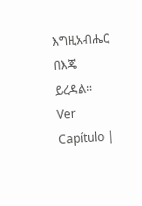እግዚአብሔር በእጄ ይረዳል። Ver Capítulo |